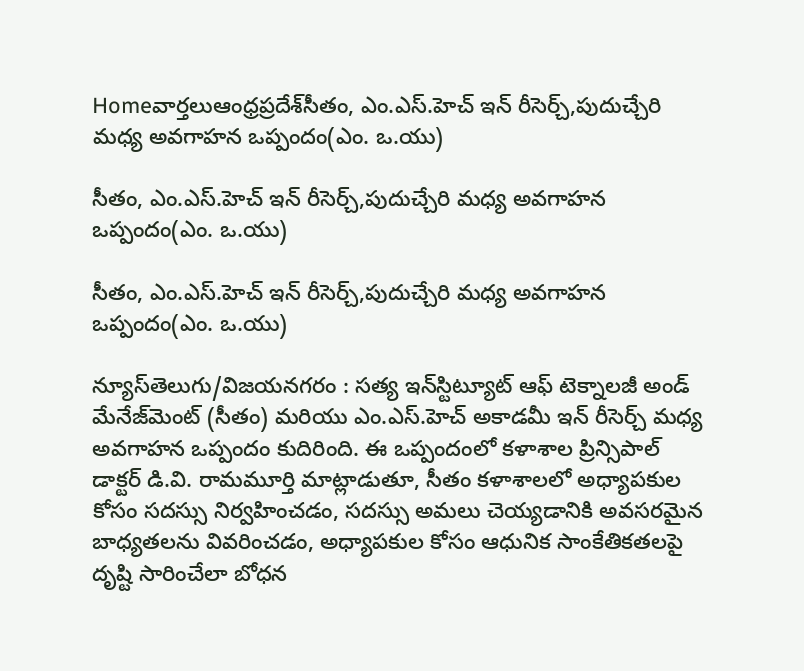Homeవార్తలుఆంధ్రప్రదేశ్‌సీతం, ఎం.ఎస్‌.హెచ్‌ ఇన్ రీసెర్చ్,పుదుచ్చేరి మధ్య అవగాహన ఒప్పందం(ఎం. ఒ.యు)

సీతం, ఎం.ఎస్‌.హెచ్‌ ఇన్ రీసెర్చ్,పుదుచ్చేరి మధ్య అవగాహన ఒప్పందం(ఎం. ఒ.యు)

సీతం, ఎం.ఎస్‌.హెచ్‌ ఇన్ రీసెర్చ్,పుదుచ్చేరి మధ్య అవగాహన ఒప్పందం(ఎం. ఒ.యు)

న్యూస్‌తెలుగు/విజయనగరం : సత్య ఇన్‌స్టిట్యూట్ ఆఫ్ టెక్నాలజీ అండ్ మేనేజ్‌మెంట్ (సీతం) మరియు ఎం.ఎస్‌.హెచ్‌ అకాడమీ ఇన్ రీసెర్చ్ మధ్య అవగాహన ఒప్పందం కుదిరింది. ఈ ఒప్పందంలో కళాశాల ప్రిన్సిపాల్ డాక్టర్ డి.వి. రామమూర్తి మాట్లాడుతూ, సీతం కళాశాలలో అధ్యాపకుల కోసం సదస్సు నిర్వహించడం, సదస్సు అమలు చెయ్యడానికి అవసరమైన బాధ్యతలను వివరించడం, అధ్యాపకుల కోసం ఆధునిక సాంకేతికతలపై దృష్టి సారించేలా బోధన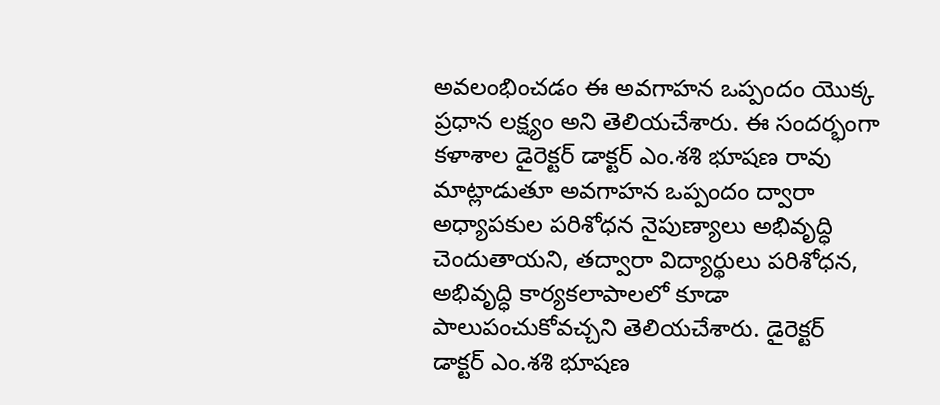అవలంభించడం ఈ అవగాహన ఒప్పందం యొక్క ప్రధాన లక్ష్యం అని తెలియచేశారు. ఈ సందర్భంగా కళాశాల డైరెక్టర్ డాక్టర్ ఎం.శశి భూషణ రావు మాట్లాడుతూ అవగాహన ఒప్పందం ద్వారా అధ్యాపకుల పరిశోధన నైపుణ్యాలు అభివృద్ధి చెందుతాయని, తద్వారా విద్యార్థులు పరిశోధన, అభివృద్ధి కార్యకలాపాలలో కూడా పాలుపంచుకోవచ్చని తెలియచేశారు. డైరెక్టర్ డాక్టర్ ఎం.శశి భూషణ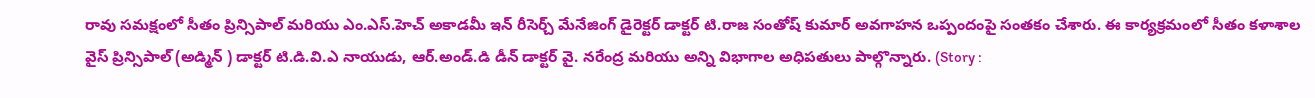రావు సమక్షంలో సీతం ప్రిన్సిపాల్ మరియు ఎం.ఎస్‌.హెచ్‌ అకాడమీ ఇన్ రీసెర్చ్ మేనేజింగ్ డైరెక్టర్ డాక్టర్ టి.రాజ సంతోష్ కుమార్ అవగాహన ఒప్పందంపై సంతకం చేశారు. ఈ కార్యక్రమంలో సీతం కళాశాల వైస్‌ ప్రిన్సిపాల్‌ (అడ్మిన్ ) డాక్టర్‌ టి.డి.వి.ఎ నాయుడు, ఆర్‌.అండ్‌.డి డీన్‌ డాక్టర్‌ వై. నరేంద్ర మరియు అన్ని విభాగాల అధిపతులు పాల్గొన్నారు. (Story :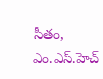సీతం, ఎం.ఎస్‌.హెచ్‌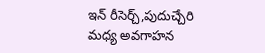ఇన్ రీసెర్చ్,పుదుచ్చేరి మధ్య అవగాహన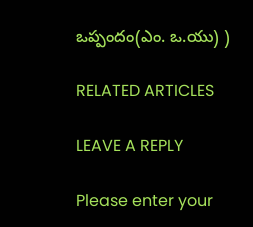ఒప్పందం(ఎం. ఒ.యు) )

RELATED ARTICLES

LEAVE A REPLY

Please enter your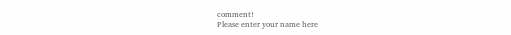comment!
Please enter your name here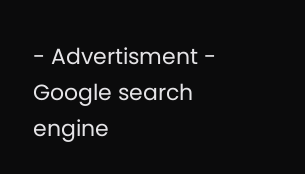- Advertisment -
Google search engine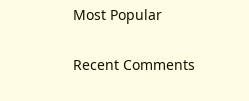Most Popular

Recent Comments